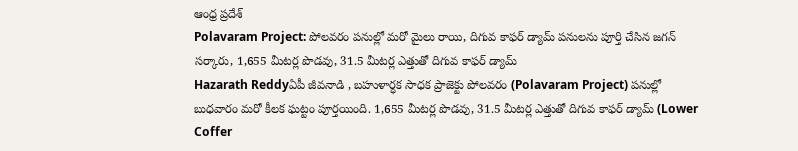ఆంధ్ర ప్రదేశ్
Polavaram Project: పోలవరం పనుల్లో మరో మైలు రాయి, దిగువ కాఫర్‌ డ్యామ్‌ పనులను పూర్తి చేసిన జగన్ సర్కారు, 1,655 మీటర్ల పొడవు, 31.5 మీటర్ల ఎత్తుతో దిగువ కాఫర్‌ డ్యామ్‌
Hazarath Reddyఏపీ జీవనాడి , బహుళార్ధక సాధక ప్రాజెక్టు పోలవరం (Polavaram Project) పనుల్లో బుధవారం మరో కీలక ఘట్టం పూర్తయింది. 1,655 మీటర్ల పొడవు, 31.5 మీటర్ల ఎత్తుతో దిగువ కాఫర్‌ డ్యామ్‌ (Lower Coffer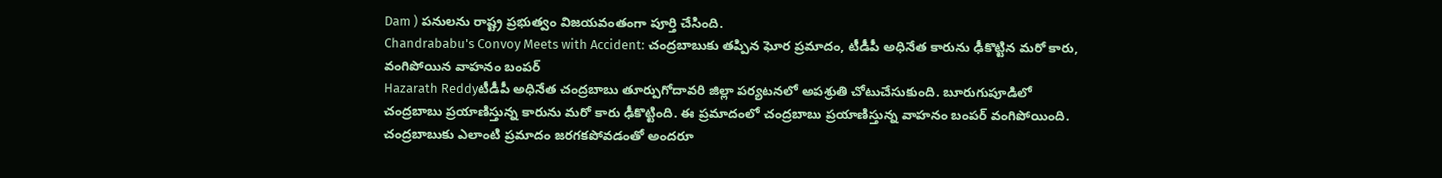Dam ) పనులను రాష్ట్ర ప్రభుత్వం విజయవంతంగా పూర్తి చేసింది.
Chandrababu's Convoy Meets with Accident: చంద్రబాబుకు తప్పిన ఘోర ప్రమాదం, టీడీపీ అధినేత కారును ఢీకొట్టిన మరో కారు, వంగిపోయిన వాహనం బంపర్
Hazarath Reddyటీడీపీ అధినేత చంద్రబాబు తూర్పుగోదావరి జిల్లా పర్యటనలో అపశ్రుతి చోటుచేసుకుంది. బూరుగుపూడిలో చంద్రబాబు ప్రయాణిస్తున్న కారును మరో కారు ఢీకొట్టింది. ఈ ప్రమాదంలో చంద్రబాబు ప్రయాణిస్తున్న వాహనం బంపర్ వంగిపోయింది. చంద్రబాబుకు ఎలాంటి ప్రమాదం జరగకపోవడంతో అందరూ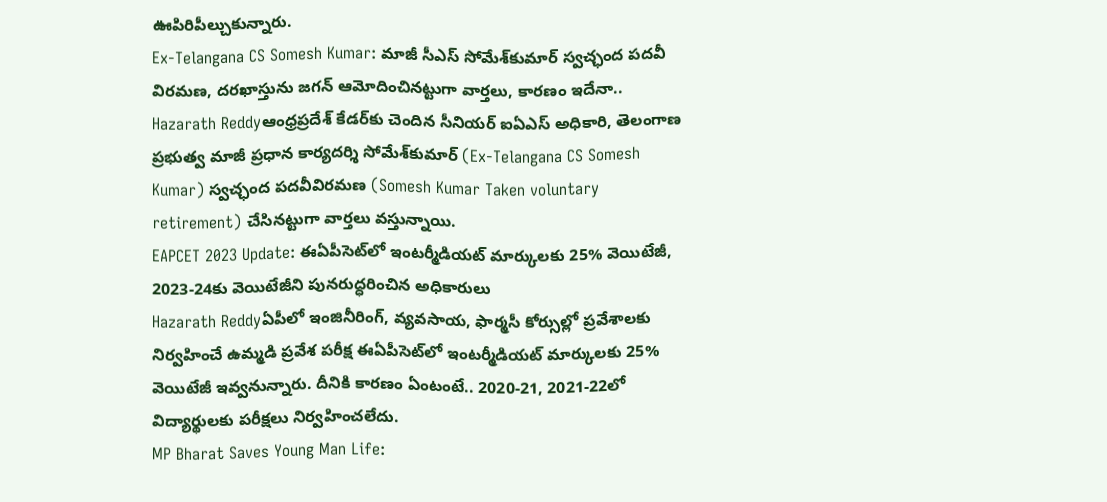ఊపిరిపీల్చుకున్నారు.
Ex-Telangana CS Somesh Kumar: మాజీ సీఎస్ సోమేశ్‌కుమార్‌ స్వచ్ఛంద పదవీ విరమణ, దరఖాస్తును జగన్ ఆమోదించినట్టుగా వార్తలు, కారణం ఇదేనా..
Hazarath Reddyఆంధ్రప్రదేశ్‌ కేడర్‌కు చెందిన సీనియర్‌ ఐఏఎస్‌ అధికారి, తెలంగాణ ప్రభుత్వ మాజీ ప్రధాన కార్యదర్శి సోమేశ్‌కుమార్ (Ex-Telangana CS Somesh Kumar) స్వచ్ఛంద పదవీవిరమణ (Somesh Kumar Taken voluntary retirement) చేసినట్టుగా వార్తలు వస్తున్నాయి.
EAPCET 2023 Update: ఈఏపీసెట్‌లో ఇంటర్మీడియట్‌ మార్కులకు 25% వెయిటేజీ, 2023-24కు వెయిటేజీని పునరుద్ధరించిన అధికారులు
Hazarath Reddyఏపీలో ఇంజినీరింగ్‌, వ్యవసాయ, ఫార్మసీ కోర్సుల్లో ప్రవేశాలకు నిర్వహించే ఉమ్మడి ప్రవేశ పరీక్ష ఈఏపీసెట్‌లో ఇంటర్మీడియట్‌ మార్కులకు 25% వెయిటేజీ ఇవ్వనున్నారు. దీనికి కారణం ఏంటంటే.. 2020-21, 2021-22లో విద్యార్థులకు పరీక్షలు నిర్వహించలేదు.
MP Bharat Saves Young Man Life: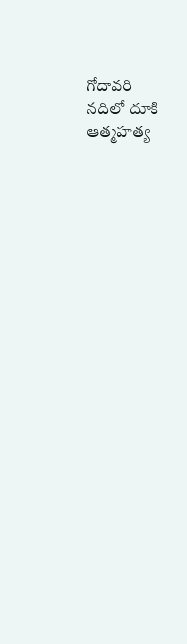గోదావరి నదిలో దూకి ఆత్మహత్య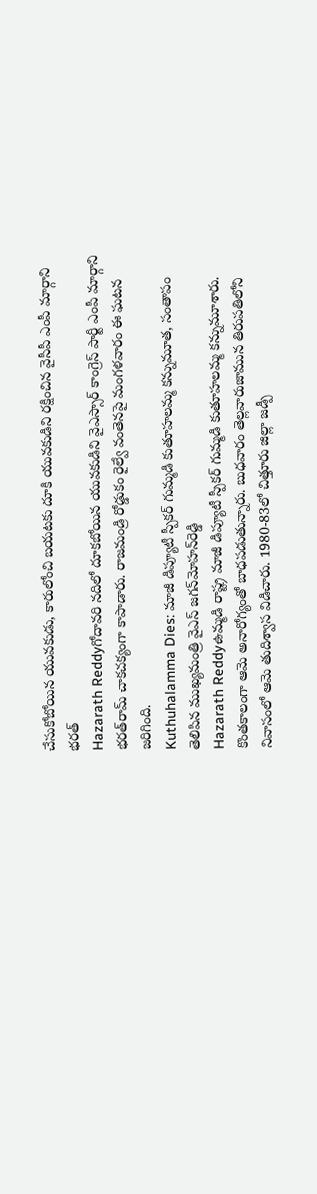చేసుకోబోయిన యువకుడు, కారులోంచి బయటకు దూకి యువకుడిని రక్షించిన వైసీపీ ఎంపీ మార్గాని భరత్
Hazarath Reddyగోదావరి నదిలో దూకబోయిన యువకుడిని వైఎస్సార్‌ కాంగ్రెస్‌ పార్టీ ఎంపీ మార్గాని భరత్‌రామ్‌ చాకచక్యంగా కాపాడారు. రాజమండ్రి రోడ్డుకం రైల్వే వంతెనపై మంగళవారం ఈ ఘటన జరిగింది.
Kuthuhalamma Dies: మాజీ డిప్యూటీ స్పీకర్‌ గుమ్మడి కుతూహలమ్మ కన్నుమూత, సంతాపం తెలిపిన ముఖ్యమంత్రి వైఎస్‌ జగన్‌మోహన్‌రెడ్డి
Hazarath Reddyఉమ్మడి రాష్ట్ర మాజీ డిప్యూటీ స్పీకర్‌ గుమ్మడి కుతూహలమ్మ కన్నుమూశారు. కొంతకాలంగా ఆమె అనారోగ్యంతో బాధపడుతున్నారు. బుధవారం తెల్లవారుజామున తిరుపతిలోని నివాసంలో ఆమె తుదిశ్వాస విడిచారు. 1980-83లో చిత్తూరు జిల్లా జడ్పీ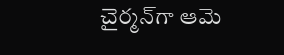చైర్మన్‌గా ఆమె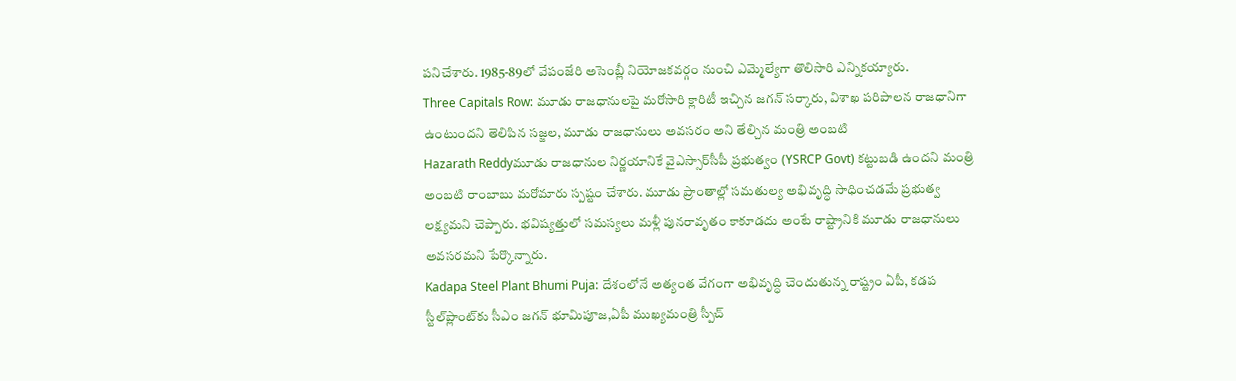పనిచేశారు. 1985-89లో వేపంజేరి అసెంబ్లీ నియోజకవర్గం నుంచి ఎమ్మెల్యేగా తొలిసారి ఎన్నికయ్యారు.
Three Capitals Row: మూడు రాజధానులపై మరోసారి క్లారిటీ ఇచ్చిన జగన్ సర్కారు, విశాఖ పరిపాలన రాజధానిగా ఉంటుందని తెలిపిన సజ్జల, మూడు రాజధానులు అవసరం అని తేల్చిన మంత్రి అంబటి
Hazarath Reddyమూడు రాజధానుల నిర్ణయానికే వైఎస్సార్‌సీపీ ప్రభుత్వం (YSRCP Govt) కట్టుబడి ఉందని మంత్రి అంబటి రాంబాబు మరోమారు స్పష్టం చేశారు. మూడు ప్రాంతాల్లో సమతుల్య అభివృద్ధి సాధించడమే ప్రభుత్వ లక్ష‍్యమని చెప్పారు. భవిష్యత్తులో సమస్యలు మళ్లీ పునరావృతం కాకూడదు అంటే రాష్ట్రానికి మూడు రాజధానులు అవసరమని పేర్కొన్నారు.
Kadapa Steel Plant Bhumi Puja: దేశంలోనే అత్యంత వేగంగా అభివృద్ధి చెందుతున్న రాష్ట్రం ఏపీ, కడప స్టీల్‌ప్లాంట్‌కు సీఎం జగన్‌ భూమిపూజ,ఏపీ ముఖ్యమంత్రి స్పీచ్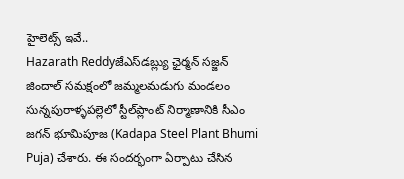హైలెట్స్ ఇవే..
Hazarath Reddyజేఎస్‌డబ్ల్యు ఛైర్మన్‌ సజ్జన్‌ జిందాల్‌ సమక్షంలో జమ్మలమడుగు మండలం సున్నపురాళ్ళపల్లెలో స్టీల్‌ప్లాంట్‌ నిర్మాణానికి సీఎం జగన్‌ భూమిపూజ (Kadapa Steel Plant Bhumi Puja) చేశారు. ఈ సందర్భంగా ఏర్పాటు చేసిన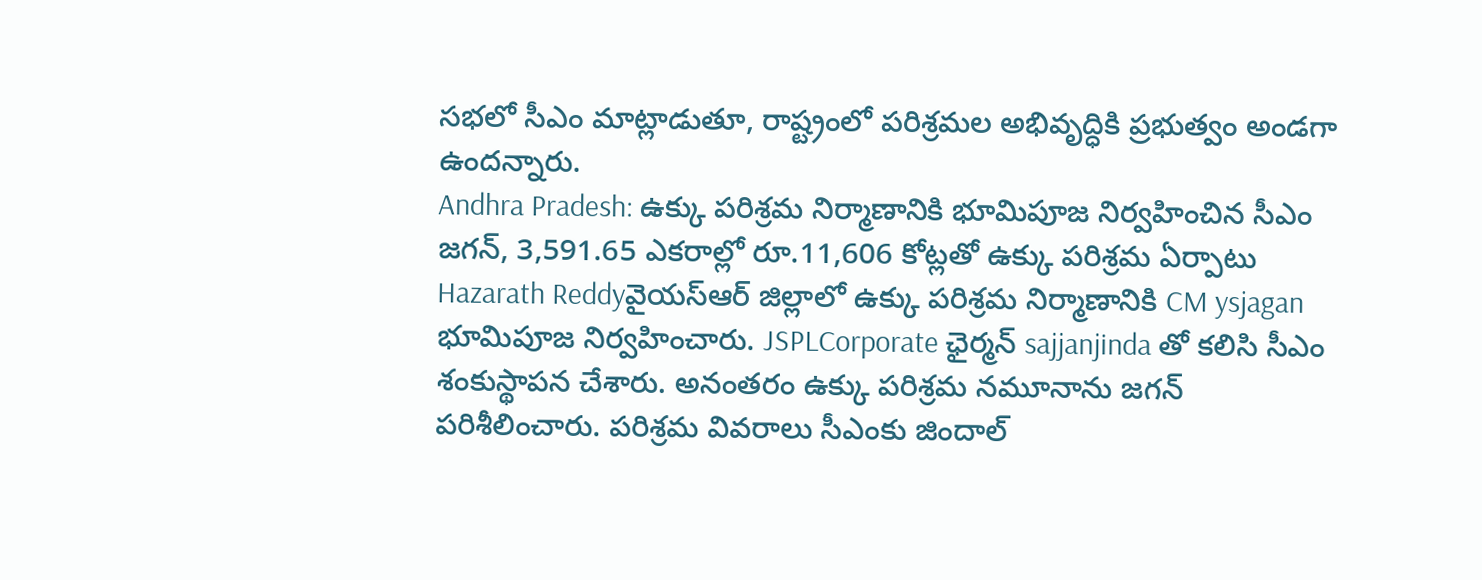సభలో సీఎం మాట్లాడుతూ, రాష్ట్రంలో పరిశ్రమల అభివృద్ధికి ప్రభుత్వం అండగా ఉందన్నారు.
Andhra Pradesh: ఉక్కు పరిశ్రమ నిర్మాణానికి భూమిపూజ నిర్వహించిన సీఎం జగన్, 3,591.65 ఎకరాల్లో రూ.11,606 కోట్లతో ఉక్కు పరిశ్రమ ఏర్పాటు
Hazarath Reddyవైయస్‌ఆర్‌ జిల్లాలో ఉక్కు పరిశ్రమ నిర్మాణానికి CM ysjagan భూమిపూజ నిర్వహించారు. JSPLCorporate ఛైర్మన్‌ sajjanjinda తో కలిసి సీఎం శంకుస్థాపన చేశారు. అనంతరం ఉక్కు పరిశ్రమ నమూనాను జగన్‌ పరిశీలించారు. పరిశ్రమ వివరాలు సీఎంకు జిందాల్‌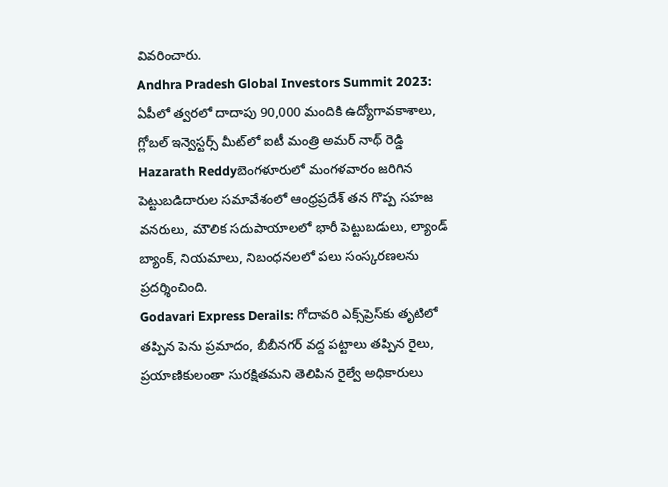వివరించారు.
Andhra Pradesh Global Investors Summit 2023: ఏపీలో త్వరలో దాదాపు 90,000 మందికి ఉద్యోగావకాశాలు, గ్లోబల్ ఇన్వెస్టర్స్ మీట్‌లో ఐటీ మంత్రి అమర్ నాథ్ రెడ్డి
Hazarath Reddyబెంగళూరులో మంగళవారం జరిగిన పెట్టుబడిదారుల సమావేశంలో ఆంధ్రప్రదేశ్ తన గొప్ప సహజ వనరులు, మౌలిక సదుపాయాలలో భారీ పెట్టుబడులు, ల్యాండ్ బ్యాంక్, నియమాలు, నిబంధనలలో పలు సంస్కరణలను ప్రదర్శించింది.
Godavari Express Derails: గోదావరి ఎక్స్‌ప్రెస్‌‌కు తృటిలో తప్పిన పెను ప్రమాదం, బీబీనగర్‌ వద్ద పట్టాలు తప్పిన రైలు, ప్రయాణికులంతా సురక్షితమని తెలిపిన రైల్వే అధికారులు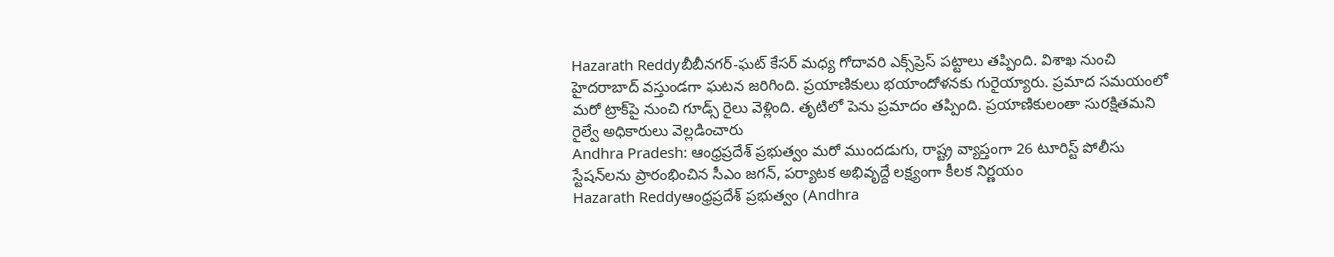Hazarath Reddyబీబీనగర్‌-ఘట్ కేసర్ మధ్య గోదావరి ఎక్స్‌ప్రెస్‌ పట్టాలు తప్పింది. విశాఖ నుంచి హైదరాబాద్‌ వస్తుండగా ఘటన జరిగింది. ప్రయాణికులు భయాందోళనకు గురైయ్యారు. ప్రమాద సమయంలో మరో ట్రాక్‌పై నుంచి గూడ్స్‌ రైలు వెళ్లింది. తృటిలో పెను ప్రమాదం తప్పింది. ప్రయాణికులంతా సురక్షితమని రైల్వే అధికారులు వెల్లడించారు
Andhra Pradesh: ఆంధ్రప్రదేశ్‌ ప్రభుత్వం మరో ముందడుగు, రాష్ట్ర వ్యాప్తంగా 26 టూరిస్ట్ పోలీసు స్టేషన్‌లను ప్రారంభించిన సీఎం జగన్, పర్యాటక అభివృద్దే లక్ష్యంగా కీలక నిర్ణయం
Hazarath Reddyఆంధ్రప్రదేశ్‌ ప్రభుత్వం (Andhra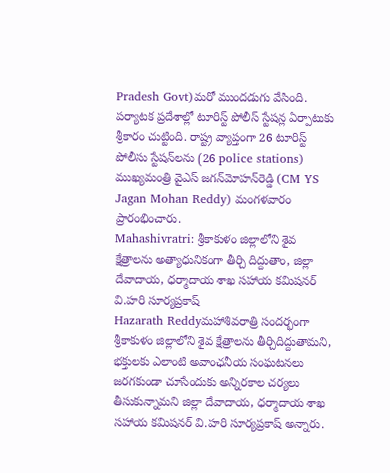Pradesh Govt)మరో ముందడుగు వేసింది. పర్యాటక ప్రదేశాల్లో టూరిస్ట్‌ పోలీస్‌ స్టేషన్ల ఏర్పాటుకు శ్రీకారం చుట్టింది. రాష్ట్ర వ్యాప్తంగా 26 టూరిస్ట్ పోలీసు స్టేషన్‌లను (26 police stations) ముఖ్యమంత్రి వైఎస్‌ జగన్‌మోహన్‌రెడ్డి (CM YS Jagan Mohan Reddy) మంగళవారం ప్రారంభించారు.
Mahashivratri: శ్రీకాకుళం జిల్లాలోని శైవ క్షేత్రాలను అత్యాధునికంగా తీర్చి దిద్దుతాం, జిల్లా దేవాదాయ, ధర్మాదాయ శాఖ సహాయ కమిషనర్ వి.హరి సూర్యప్రకాష్
Hazarath Reddyమహాశివరాత్రి సందర్భంగా శ్రీకాకుళం జిల్లాలోని శైవ క్షేత్రాలను తీర్చిదిద్దుతామని, భక్తులకు ఎలాంటి అవాంఛనీయ సంఘటనలు జరగకుండా చూసేందుకు అన్నిరకాల చర్యలు తీసుకున్నామని జిల్లా దేవాదాయ, ధర్మాదాయ శాఖ సహాయ కమిషనర్ వి.హరి సూర్యప్రకాష్ అన్నారు.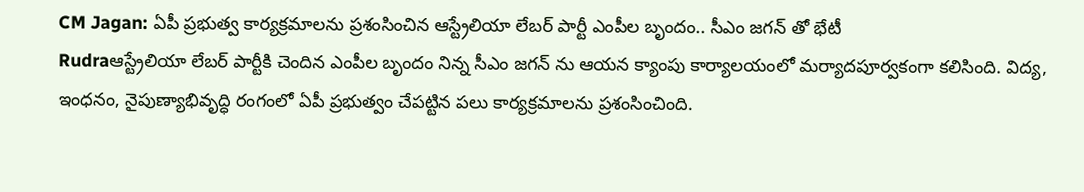CM Jagan: ఏపీ ప్రభుత్వ కార్యక్రమాలను ప్రశంసించిన ఆస్ట్రేలియా లేబర్ పార్టీ ఎంపీల బృందం.. సీఎం జగన్ తో భేటీ
Rudraఆస్ట్రేలియా లేబర్ పార్టీకి చెందిన ఎంపీల బృందం నిన్న సీఎం జగన్ ను ఆయన క్యాంపు కార్యాలయంలో మర్యాదపూర్వకంగా కలిసింది. విద్య, ఇంధనం, నైపుణ్యాభివృద్ధి రంగంలో ఏపీ ప్రభుత్వం చేపట్టిన పలు కార్యక్రమాలను ప్రశంసించింది.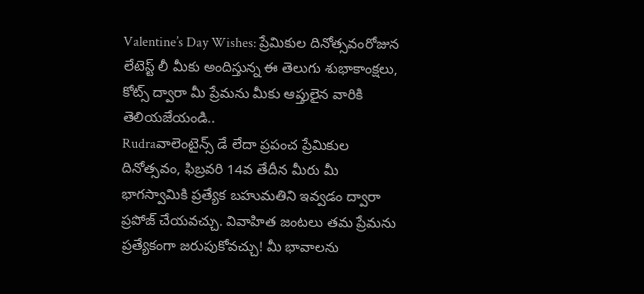Valentine’s Day Wishes: ప్రేమికుల దినోత్సవంరోజున లేటెస్ట్ లీ మీకు అందిస్తున్న ఈ తెలుగు శుభాకాంక్షలు, కోట్స్ ద్వారా మీ ప్రేమను మీకు ఆప్తులైన వారికి తెలియజేయండి..
Rudraవాలెంటైన్స్ డే లేదా ప్రపంచ ప్రేమికుల దినోత్సవం, ఫిబ్రవరి 14వ తేదీన మీరు మీ భాగస్వామికి ప్రత్యేక బహుమతిని ఇవ్వడం ద్వారా ప్రపోజ్ చేయవచ్చు. వివాహిత జంటలు తమ ప్రేమను ప్రత్యేకంగా జరుపుకోవచ్చు! మీ భావాలను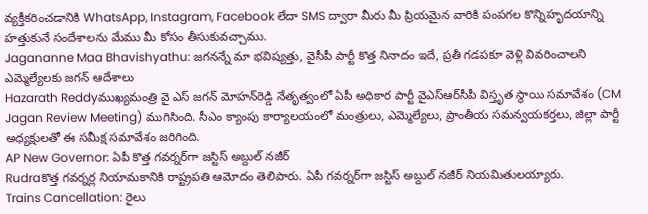వ్యక్తీకరించడానికి WhatsApp, Instagram, Facebook లేదా SMS ద్వారా మీరు మీ ప్రియమైన వారికి పంపగల కొన్నిహృదయాన్ని హత్తుకునే సందేశాలను మేము మీ కోసం తీసుకువచ్చాము.
Jagananne Maa Bhavishyathu: జగనన్నే మా భవిష్యత్తు, వైసీపీ పార్టీ కొత్త నినాదం ఇదే, ప్రతీ గడపకూ వెళ్లి వివరించాలని ఎమ్మెల్యేలకు జగన్ ఆదేశాలు
Hazarath Reddyముఖ్యమంత్రి వై ఎస్ జగన్ మోహన్‌రెడ్డి నేతృత్వంలో ఏపీ అధికార పార్టీ వైఎస్‌ఆర్‌సీపీ విస్తృత స్థాయి సమావేశం (CM Jagan Review Meeting) ముగిసింది. సీఎం క్యాంపు కార్యాలయంలో మంత్రులు, ఎమ్మెల్యేలు, ప్రాంతీయ సమన్వయకర్తలు, జిల్లా పార్టీ అధ్యక్షులతో ఈ సమీక్ష సమావేశం జరిగింది.
AP New Governor: ఏపీ కొత్త గవర్నర్‌గా జస్టిస్‌ అబ్దుల్‌ నజీర్‌
Rudraకొత్త గవర్నర్ల నియామకానికి రాష్ట్రపతి ఆమోదం తెలిపారు. ఏపీ గవర్నర్‌గా జస్టిస్‌ అబ్దుల్‌ నజీర్‌ నియమితులయ్యారు.
Trains Cancellation: రైలు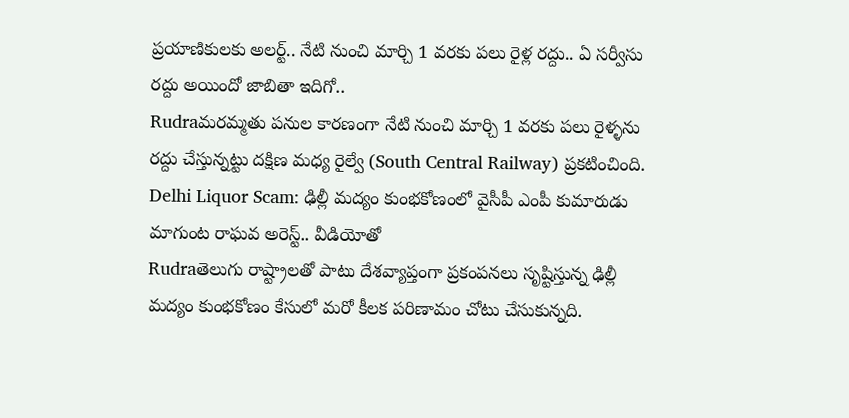ప్రయాణికులకు అలర్ట్.. నేటి నుంచి మార్చి 1 వరకు పలు రైళ్ల రద్దు.. ఏ సర్వీసు రద్దు అయిందో జాబితా ఇదిగో..
Rudraమరమ్మతు పనుల కారణంగా నేటి నుంచి మార్చి 1 వరకు పలు రైళ్ళను రద్దు చేస్తున్నట్టు దక్షిణ మధ్య రైల్వే (South Central Railway) ప్రకటించింది.
Delhi Liquor Scam: ఢిల్లీ మద్యం కుంభకోణంలో వైసీపీ ఎంపీ కుమారుడు మాగుంట రాఘవ అరెస్ట్.. వీడియోతో
Rudraతెలుగు రాష్ట్రాలతో పాటు దేశవ్యాప్తంగా ప్రకంపనలు సృష్టిస్తున్న ఢిల్లీ మద్యం కుంభకోణం కేసులో మరో కీలక పరిణామం చోటు చేసుకున్నది.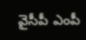వైసీపీ ఎంపీ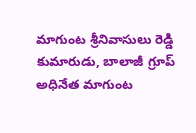మాగుంట శ్రీనివాసులు రెడ్డి కుమారుడు, బాలాజీ గ్రూప్ అధినేత మాగుంట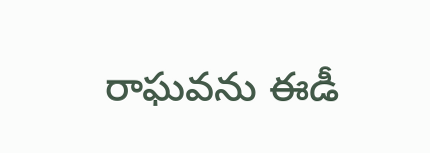రాఘవను ఈడీ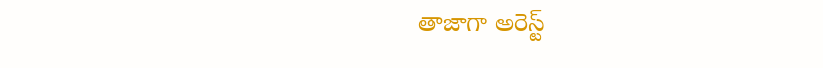తాజాగా అరెస్ట్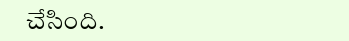చేసింది.